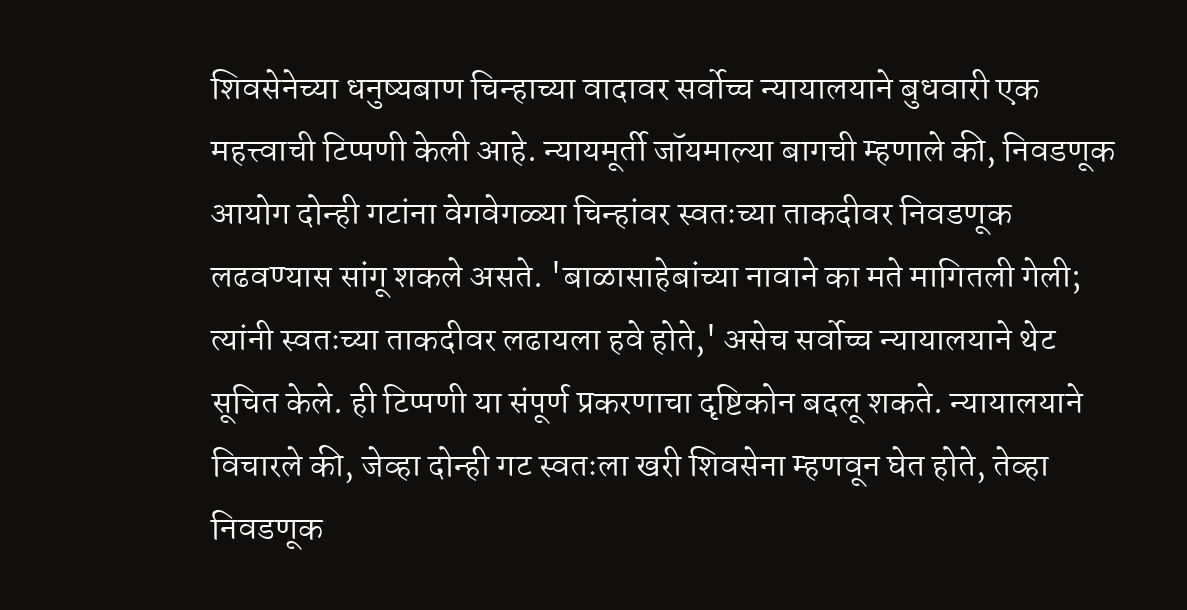शिवसेनेच्या धनुष्यबाण चिन्हाच्या वादावर सर्वोच्च न्यायालयाने बुधवारी एक महत्त्वाची टिप्पणी केली आहे. न्यायमूर्ती जॉयमाल्या बागची म्हणाले की, निवडणूक आयोग दोन्ही गटांना वेगवेगळ्या चिन्हांवर स्वतःच्या ताकदीवर निवडणूक लढवण्यास सांगू शकले असते. 'बाळासाहेबांच्या नावाने का मते मागितली गेली; त्यांनी स्वतःच्या ताकदीवर लढायला हवे होते,' असेच सर्वोच्च न्यायालयाने थेट सूचित केले. ही टिप्पणी या संपूर्ण प्रकरणाचा दृष्टिकोन बदलू शकते. न्यायालयाने विचारले की, जेव्हा दोन्ही गट स्वतःला खरी शिवसेना म्हणवून घेत होते, तेव्हा निवडणूक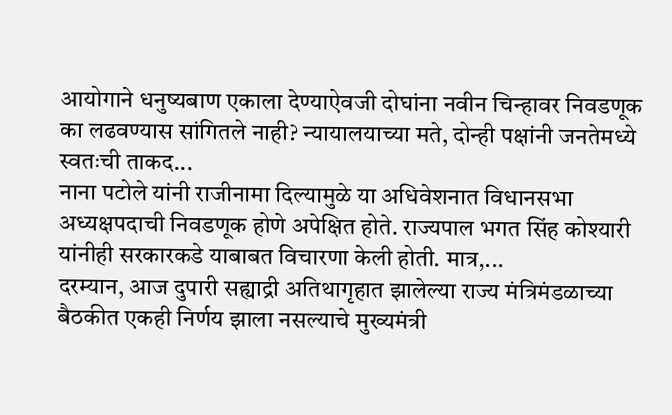आयोगाने धनुष्यबाण एकाला देण्याऐवजी दोघांना नवीन चिन्हावर निवडणूक का लढवण्यास सांगितले नाही? न्यायालयाच्या मते, दोन्ही पक्षांनी जनतेमध्ये स्वतःची ताकद...
नाना पटोले यांनी राजीनामा दिल्यामुळे या अधिवेशनात विधानसभा अध्यक्षपदाची निवडणूक होणे अपेक्षित होते. राज्यपाल भगत सिंह कोश्यारी यांनीही सरकारकडे याबाबत विचारणा केली होती. मात्र,...
दरम्यान, आज दुपारी सह्याद्री अतिथागृहात झालेल्या राज्य मंत्रिमंडळाच्या बैठकीत एकही निर्णय झाला नसल्याचे मुख्यमंत्री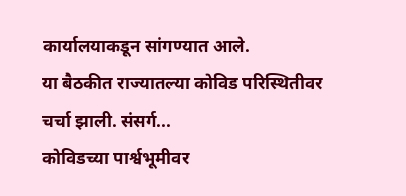कार्यालयाकडून सांगण्यात आले.
या बैठकीत राज्यातल्या कोविड परिस्थितीवर चर्चा झाली. संसर्ग...
कोविडच्या पार्श्वभूमीवर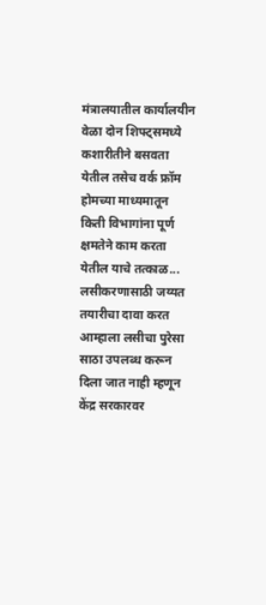मंत्रालयातील कार्यालयीन वेळा दोन शिफ्ट्समध्ये कशारीतीने बसवता येतील तसेच वर्क फ्रॉम होमच्या माध्यमातून किती विभागांना पूर्ण क्षमतेने काम करता येतील याचे तत्काळ...
लसीकरणासाठी जय्यत तयारीचा दावा करत आम्हाला लसीचा पुरेसा साठा उपलब्ध करून दिला जात नाही म्हणून केंद्र सरकारवर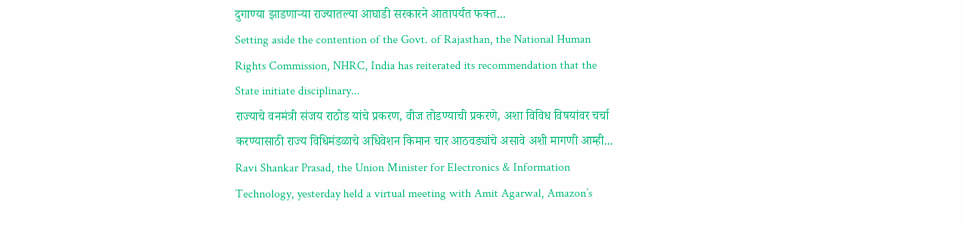दुगाण्या झाडणाऱ्या राज्यातल्या आघाडी सरकारने आतापर्यंत फक्त...
Setting aside the contention of the Govt. of Rajasthan, the National Human Rights Commission, NHRC, India has reiterated its recommendation that the State initiate disciplinary...
राज्याचे वनमंत्री संजय राठोड यांचे प्रकरण, वीज तोडण्याची प्रकरणे, अशा विविध विषयांवर चर्चा करण्यासाठी राज्य विधिमंडळाचे अधिवेशन किमान चार आठवड्यांचे असावे अशी मागणी आम्ही...
Ravi Shankar Prasad, the Union Minister for Electronics & Information Technology, yesterday held a virtual meeting with Amit Agarwal, Amazon’s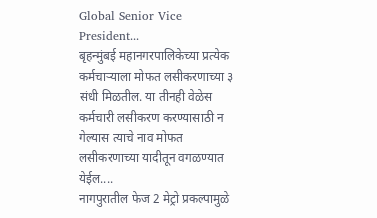Global Senior Vice President...
बृहन्मुंबई महानगरपालिकेच्या प्रत्येक कर्मचाऱ्याला मोफत लसीकरणाच्या ३ संधी मिळतील. या तीनही वेळेस कर्मचारी लसीकरण करण्यासाठी न गेल्यास त्याचे नाव मोफत लसीकरणाच्या यादीतून वगळण्यात येईल....
नागपुरातील फेज 2 मेट्रो प्रकल्पामुळे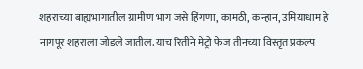शहराच्या बाह्यभागातील ग्रामीण भाग जसे हिंगणा, कामठी, कन्हान, उमियाधाम हे नागपूर शहराला जोडले जातील. याच रितीने मेट्रो फेज तीनच्या विस्तृत प्रकल्प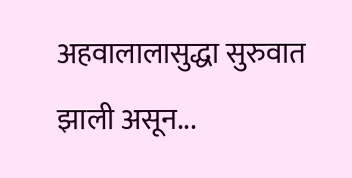अहवालालासुद्धा सुरुवात झाली असून...